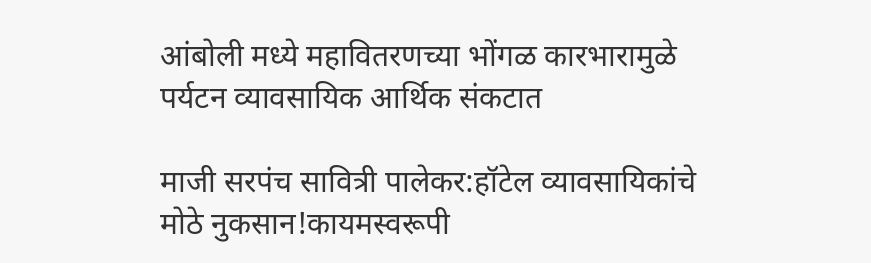आंबोली मध्ये महावितरणच्या भोंगळ कारभारामुळे पर्यटन व्यावसायिक आर्थिक संकटात

माजी सरपंच सावित्री पालेकर:हॉटेल व्यावसायिकांचे मोठे नुकसान!कायमस्वरूपी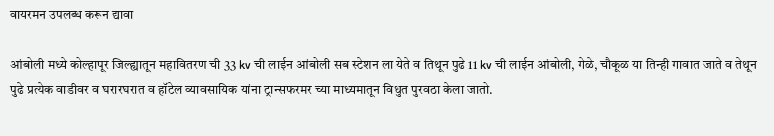वायरमन उपलब्ध करून द्यावा

आंबोली मध्ये कोल्हापूर जिल्ह्यातून महावितरण ची 33 kv ची लाईन आंबोली सब स्टेशन ला येते व तिथून पुढे 11 kv ची लाईन आंबोली, गेळे, चौकूळ या तिन्ही गावात जाते व तेथून पुढे प्रत्येक वाडीवर व घरारघरात व हॉटेल व्यावसायिक यांना ट्रान्सफरमर च्या माध्यमातून विधुत पुरवठा केला जातो.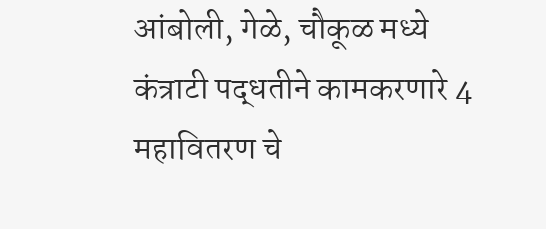आंबोली, गेळे, चौकूळ मध्ये कंत्राटी पद्धतीने कामकरणारे 4 महावितरण चे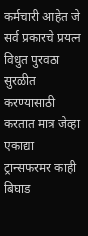कर्मचारी आहेत जे सर्व प्रकारचे प्रयत्न विधुत पुरवठा सुरळीत करण्यासाठी करतात मात्र जेव्हा एकाद्या ट्रान्सफरमर काही बिघाड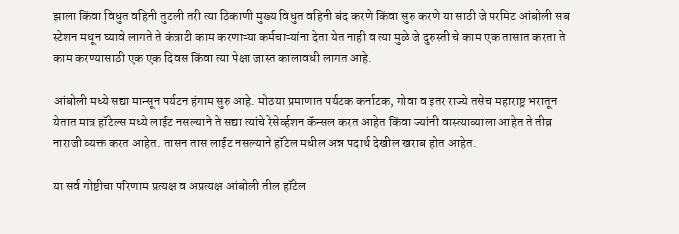झाला किंवा विधुत वहिनी तुटली तरी त्या ठिकाणी मुख्य विधुत वहिनी बंद करणे किंवा सुरु करणे या साठी जे परमिट आंबोली सब स्टेशन मधून घ्यावे लागते ते कंत्राटी काम करणाऱ्या कर्मचाऱ्यांना देता येत नाही व त्या मुळे जे दुरुस्ती चे काम एक तासात करता ते काम करण्यासाठी एक एक दिवस किंवा त्या पेक्षा जास्त कालावधी लागत आहे.

आंबोली मध्ये सद्या मान्सून पर्यटन हंगाम सुरु आहे. मोठया प्रमाणात पर्यटक कर्नाटक, गोवा व इतर राज्ये तसेच महाराष्ट्र भरातून येतात मात्र हॉटेल्स मध्ये लाईट नसल्याने ते सद्या त्यांचे रेसेर्व्हशन कॅन्सल करत आहेत किंवा ज्यांनी वास्त्याव्याला आहेत ते तीव्र नाराजी व्यक्त करत आहेत. तासन तास लाईट नसल्याने हॉटेल मधील अन्न पदार्थ देखील खराब होत आहेत.

या सर्व गोष्टीचा परिणाम प्रत्यक्ष व अप्रत्यक्ष आंबोली तील हॉटेल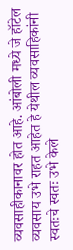व्यवसाहीकानावर होत आहे. आंबोली मध्ये जे हॉटेल व्यवसाय उभे राहत आहेत हे येथील व्यवसाहिकांनी स्वतःचे स्वतः उभे केले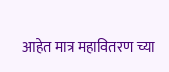आहेत मात्र महावितरण च्या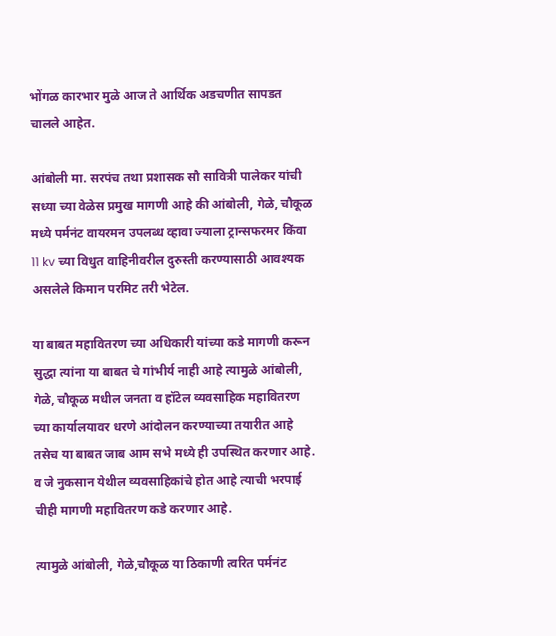भोंगळ कारभार मुळे आज ते आर्थिक अडचणीत सापडत चालले आहेत.

आंबोली मा. सरपंच तथा प्रशासक सौ सावित्री पालेकर यांची सध्या च्या वेळेस प्रमुख मागणी आहे की आंबोली, गेळे, चौकूळ मध्ये पर्मनंट वायरमन उपलब्ध व्हावा ज्याला ट्रान्सफरमर किंवा 11 kv च्या विधुत वाहिनीवरील दुरुस्ती करण्यासाठी आवश्यक असलेले किमान परमिट तरी भेटेल.

या बाबत महावितरण च्या अधिकारी यांच्या कडे मागणी करून सुद्धा त्यांना या बाबत चे गांभीर्य नाही आहे त्यामुळे आंबोली, गेळे, चौकूळ मधील जनता व हॉटेल व्यवसाहिक महावितरण च्या कार्यालयावर धरणे आंदोलन करण्याच्या तयारीत आहे तसेच या बाबत जाब आम सभे मध्ये ही उपस्थित करणार आहे.
व जे नुकसान येथील व्यवसाहिकांचे होत आहे त्याची भरपाई चीही मागणी महावितरण कडे करणार आहे.

त्यामुळे आंबोली, गेळे,चौकूळ या ठिकाणी त्वरित पर्मनंट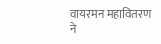वायरमन महावितरण ने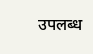उपलब्ध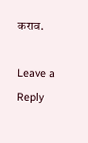कराव.

Leave a Reply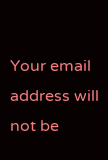Your email address will not be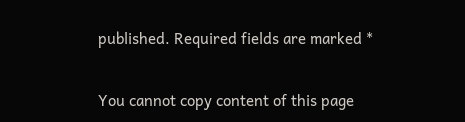published. Required fields are marked *

You cannot copy content of this page